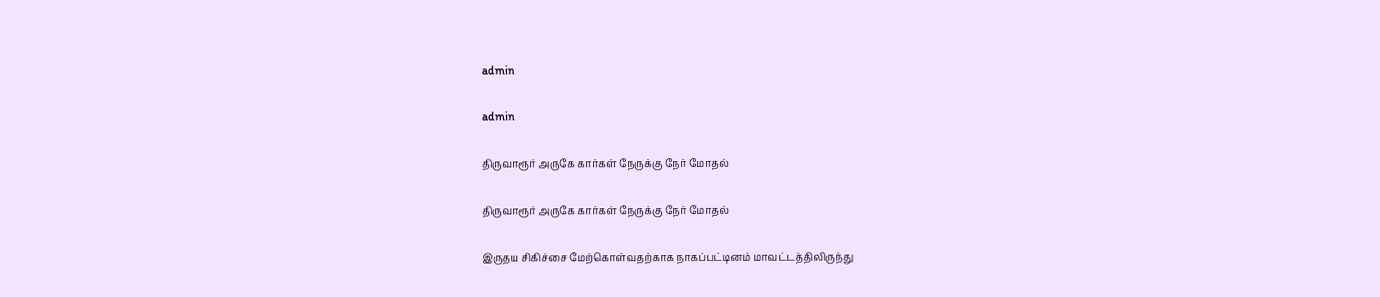admin

admin

திருவாரூர் அருகே கார்கள் நேருக்கு நேர் மோதல்

திருவாரூர் அருகே கார்கள் நேருக்கு நேர் மோதல்

இருதய சிகிச்சை மேற்கொள்வதற்காக நாகப்பட்டினம் மாவட்டத்திலிருந்து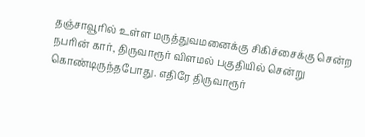தஞ்சாவூரில் உள்ள மருத்துவமனைக்கு சிகிச்சைக்கு சென்ற நபரின் கார், திருவாரூர் விளமல் பகுதியில் சென்று கொண்டிருந்தபோது. எதிரே திருவாரூர்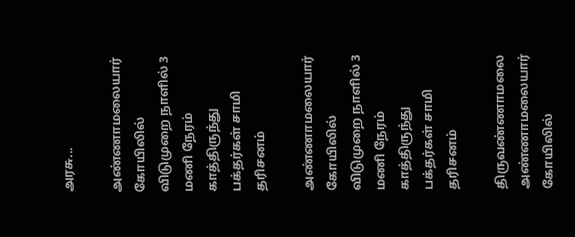அரசு...

அண்ணாமலையார் கோயிலில் விடுமுறை நாளில் 3 மணி நேரம் காத்திருந்து பக்தர்கள் சாமி தரிசனம்

அண்ணாமலையார் கோயிலில் விடுமுறை நாளில் 3 மணி நேரம் காத்திருந்து பக்தர்கள் சாமி தரிசனம்

திருவண்ணாமலை அண்ணாமலையார் கோயிலில்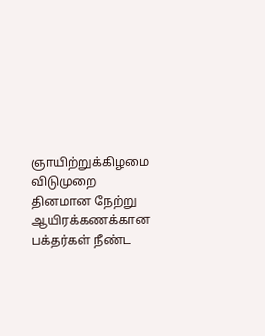ஞாயிற்றுக்கிழமை விடுமுறை தினமான நேற்று ஆயிரக்கணக்கான பக்தர்கள் நீண்ட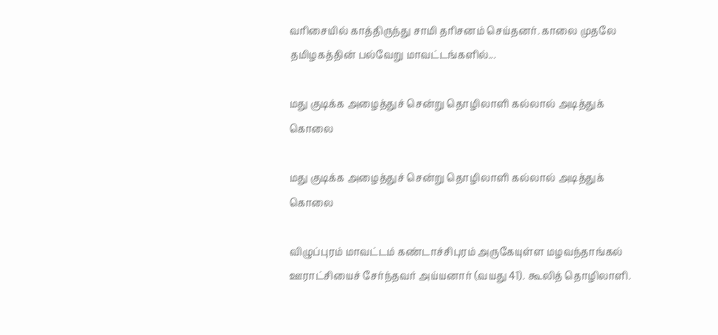வரிசையில் காத்திருந்து சாமி தரிசனம் செய்தனர். காலை முதலே தமிழகத்தின் பல்வேறு மாவட்டங்களில்...

மது குடிக்க அழைத்துச் சென்று தொழிலாளி கல்லால் அடித்துக் கொலை

மது குடிக்க அழைத்துச் சென்று தொழிலாளி கல்லால் அடித்துக் கொலை

விழுப்புரம் மாவட்டம் கண்டாச்சிபுரம் அருகேயுள்ள மழவந்தாங்கல் ஊராட்சியைச் சேர்ந்தவர் அய்யனார் (வயது 41). கூலித் தொழிலாளி.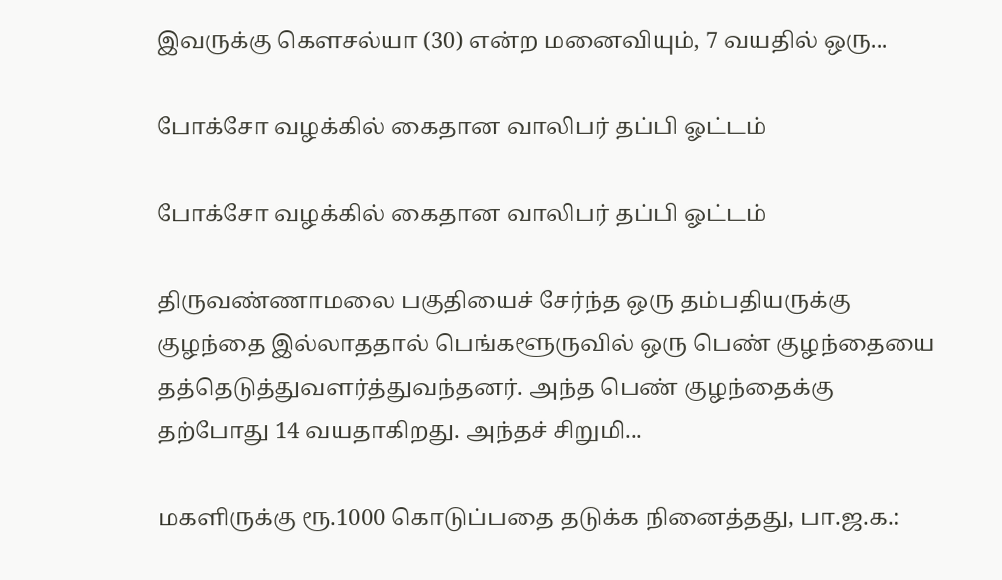இவருக்கு கௌசல்யா (30) என்ற மனைவியும், 7 வயதில் ஒரு...

போக்சோ வழக்கில் கைதான வாலிபர் தப்பி ஓட்டம்

போக்சோ வழக்கில் கைதான வாலிபர் தப்பி ஓட்டம்

திருவண்ணாமலை பகுதியைச் சேர்ந்த ஒரு தம்பதியருக்கு குழந்தை இல்லாததால் பெங்களூருவில் ஒரு பெண் குழந்தையை தத்தெடுத்துவளர்த்துவந்தனர். அந்த பெண் குழந்தைக்கு தற்போது 14 வயதாகிறது. அந்தச் சிறுமி...

மகளிருக்கு ரூ.1000 கொடுப்பதை தடுக்க நினைத்தது, பா.ஜ.க.: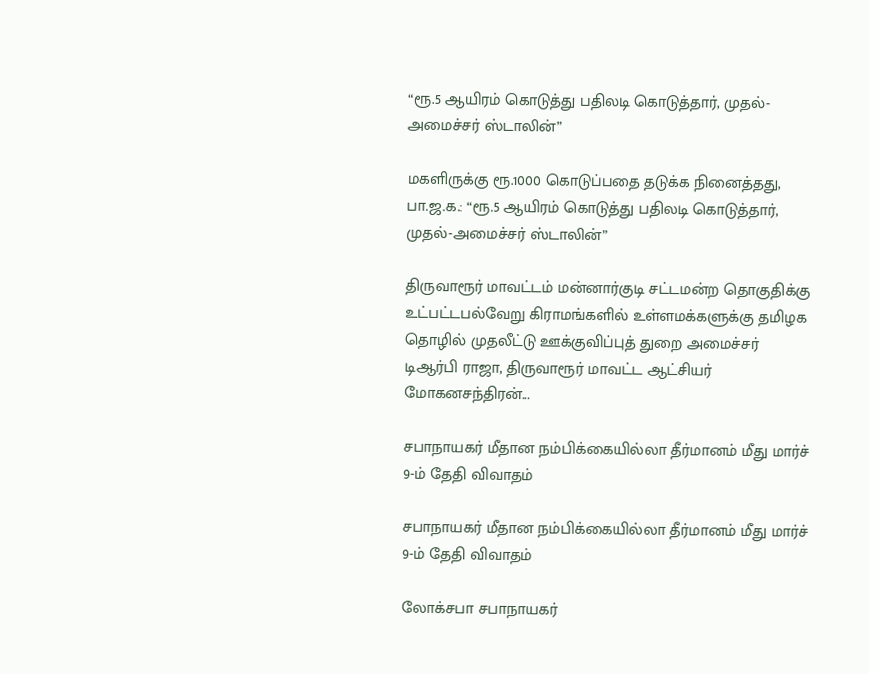“ரூ.5 ஆயிரம் கொடுத்து பதிலடி கொடுத்தார், முதல்-அமைச்சர் ஸ்டாலின்”

மகளிருக்கு ரூ.1000 கொடுப்பதை தடுக்க நினைத்தது, பா.ஜ.க.: “ரூ.5 ஆயிரம் கொடுத்து பதிலடி கொடுத்தார், முதல்-அமைச்சர் ஸ்டாலின்”

திருவாரூர் மாவட்டம் மன்னார்குடி சட்டமன்ற தொகுதிக்கு உட்பட்டபல்வேறு கிராமங்களில் உள்ளமக்களுக்கு தமிழக தொழில் முதலீட்டு ஊக்குவிப்புத் துறை அமைச்சர் டிஆர்பி ராஜா, திருவாரூர் மாவட்ட ஆட்சியர் மோகனசந்திரன்...

சபாநாயகர் மீதான நம்பிக்கையில்லா தீர்மானம் மீது மார்ச் 9-ம் தேதி விவாதம்

சபாநாயகர் மீதான நம்பிக்கையில்லா தீர்மானம் மீது மார்ச் 9-ம் தேதி விவாதம்

லோக்சபா சபாநாயகர்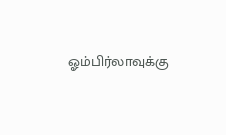ஓம்பிர்லாவுக்கு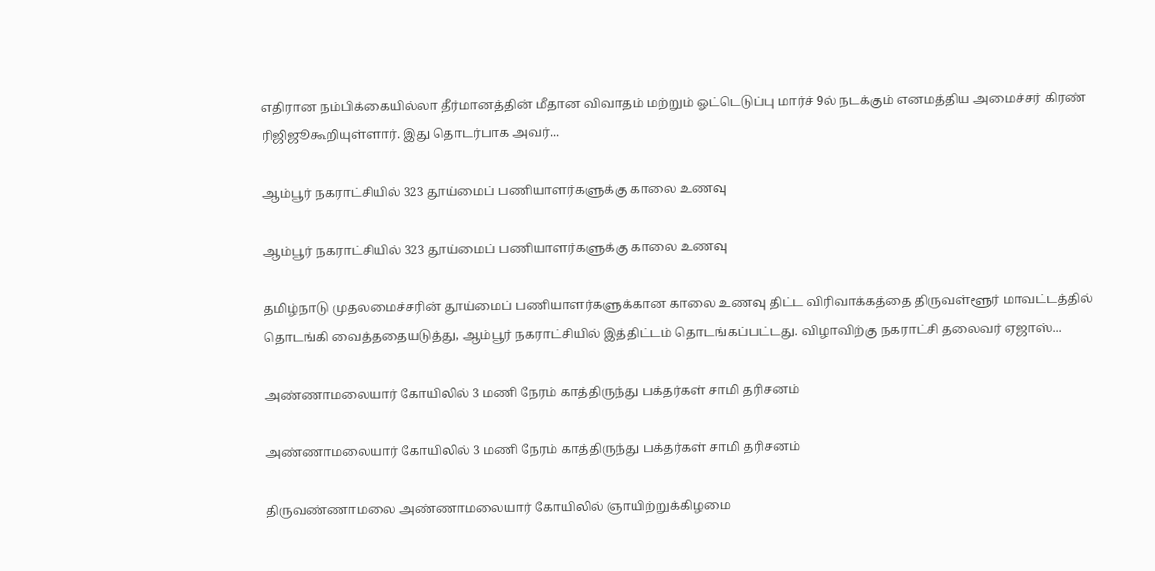எதிரான நம்பிக்கையில்லா தீர்மானத்தின் மீதான விவாதம் மற்றும் ஓட்டெடுப்பு மார்ச் 9ல் நடக்கும் எனமத்திய அமைச்சர் கிரண் ரிஜிஜூகூறியுள்ளார். இது தொடர்பாக அவர்...

ஆம்பூர் நகராட்சியில் 323 தூய்மைப் பணியாளர்களுக்கு காலை உணவு

ஆம்பூர் நகராட்சியில் 323 தூய்மைப் பணியாளர்களுக்கு காலை உணவு

தமிழ்நாடு முதலமைச்சரின் தூய்மைப் பணியாளர்களுக்கான காலை உணவு திட்ட விரிவாக்கத்தை திருவள்ளூர் மாவட்டத்தில் தொடங்கி வைத்ததையடுத்து, ஆம்பூர் நகராட்சியில் இத்திட்டம் தொடங்கப்பட்டது. விழாவிற்கு நகராட்சி தலைவர் ஏஜாஸ்...

அண்ணாமலையார் கோயிலில் 3 மணி நேரம் காத்திருந்து பக்தர்கள் சாமி தரிசனம்

அண்ணாமலையார் கோயிலில் 3 மணி நேரம் காத்திருந்து பக்தர்கள் சாமி தரிசனம்

திருவண்ணாமலை அண்ணாமலையார் கோயிலில் ஞாயிற்றுக்கிழமை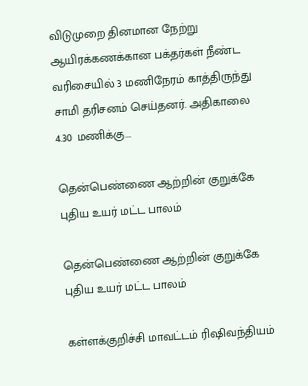விடுமுறை தினமான நேற்று ஆயிரக்கணக்கான பக்தர்கள் நீண்ட வரிசையில் 3 மணிநேரம் காத்திருந்து சாமி தரிசனம் செய்தனர். அதிகாலை 4.30 மணிக்கு...

தென்பெண்ணை ஆற்றின் குறுக்கே புதிய உயர் மட்ட பாலம்

தென்பெண்ணை ஆற்றின் குறுக்கே புதிய உயர் மட்ட பாலம்

கள்ளக்குறிச்சி மாவட்டம் ரிஷிவந்தியம்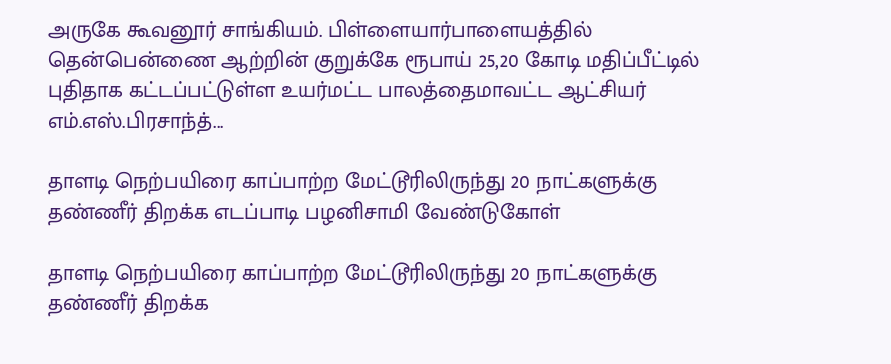அருகே கூவனூர் சாங்கியம். பிள்ளையார்பாளையத்தில் தென்பென்ணை ஆற்றின் குறுக்கே ரூபாய் 25,20 கோடி மதிப்பீட்டில் புதிதாக கட்டப்பட்டுள்ள உயர்மட்ட பாலத்தைமாவட்ட ஆட்சியர் எம்.எஸ்.பிரசாந்த்...

தாளடி நெற்பயிரை காப்பாற்ற மேட்டூரிலிருந்து 20 நாட்களுக்கு தண்ணீர் திறக்க எடப்பாடி பழனிசாமி வேண்டுகோள்

தாளடி நெற்பயிரை காப்பாற்ற மேட்டூரிலிருந்து 20 நாட்களுக்கு தண்ணீர் திறக்க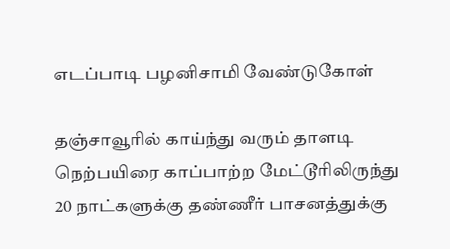எடப்பாடி பழனிசாமி வேண்டுகோள்

தஞ்சாவூரில் காய்ந்து வரும் தாளடி நெற்பயிரை காப்பாற்ற மேட்டூரிலிருந்து 20 நாட்களுக்கு தண்ணீர் பாசனத்துக்கு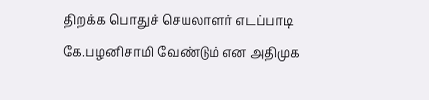திறக்க பொதுச் செயலாளர் எடப்பாடி கே.பழனிசாமி வேண்டும் என அதிமுக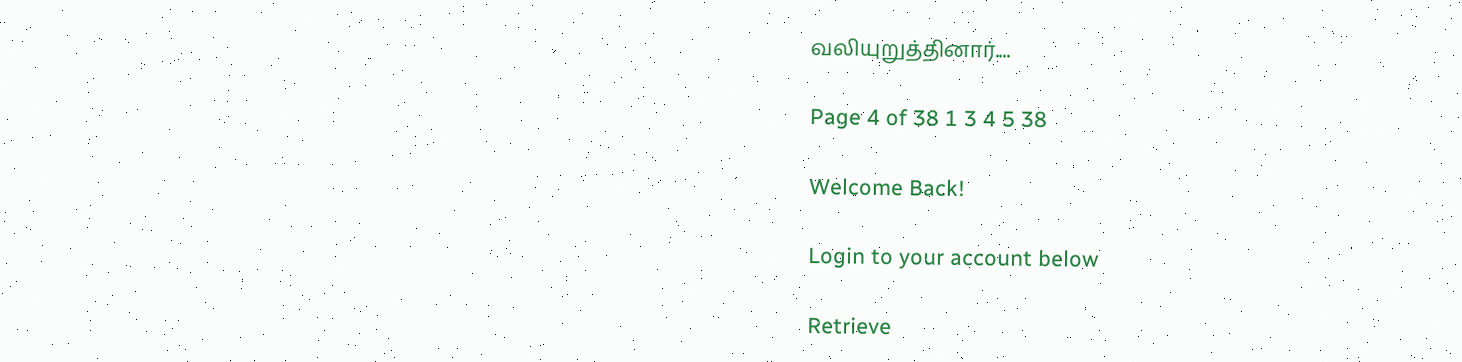வலியுறுத்தினார்....

Page 4 of 38 1 3 4 5 38

Welcome Back!

Login to your account below

Retrieve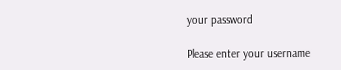your password

Please enter your username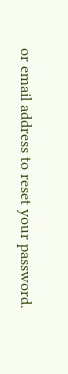or email address to reset your password.